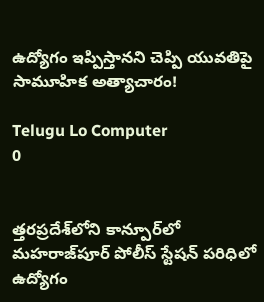ఉద్యోగం ఇప్పిస్తానని చెప్పి యువతిపై సామూహిక అత్యాచారం!

Telugu Lo Computer
0


త్తరప్రదేశ్‌లోని కాన్పూర్‌లో మహరాజ్‌పూర్ పోలీస్ స్టేషన్ పరిధిలో ఉద్యోగం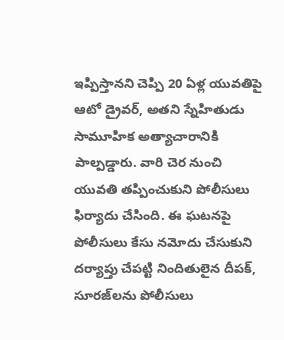ఇప్పిస్తానని చెప్పి 20 ఏళ్ల యువతిపై ఆటో డ్రైవర్, అతని స్నేహితుడు సామూహిక అత్యాచారానికి పాల్పడ్డారు. వారి చెర నుంచి యువతి తప్పించుకుని పోలీసులు ఫిర్యాదు చేసింది. ఈ ఘటనపై పోలీసులు కేసు నమోదు చేసుకుని దర్యాప్తు చేపట్టి నిందితులైన దీపక్, సూరజ్‌లను పోలీసులు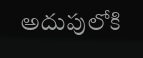అదుపులోకి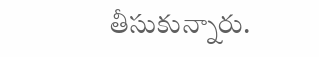తీసుకున్నారు.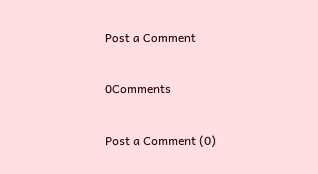Post a Comment

0Comments

Post a Comment (0)